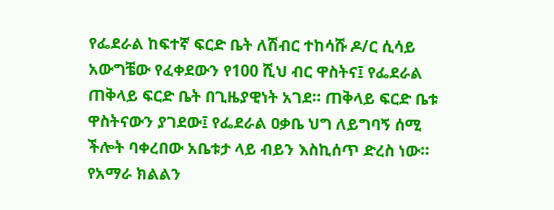የፌደራል ከፍተኛ ፍርድ ቤት ለሽብር ተከሳሹ ዶ/ር ሲሳይ አውግቼው የፈቀደውን የ100 ሺህ ብር ዋስትና፤ የፌደራል ጠቅላይ ፍርድ ቤት በጊዜያዊነት አገደ። ጠቅላይ ፍርድ ቤቱ ዋስትናውን ያገደው፤ የፌደራል ዐቃቤ ህግ ለይግባኝ ሰሚ ችሎት ባቀረበው አቤቱታ ላይ ብይን እስኪሰጥ ድረስ ነው።
የአማራ ክልልን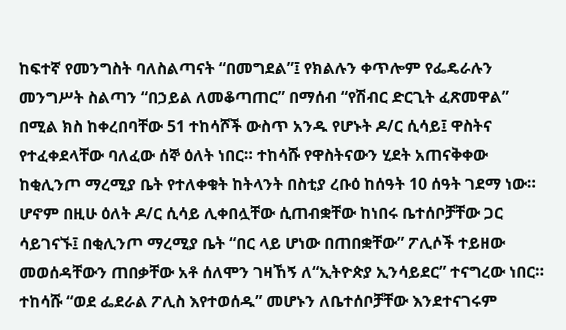ከፍተኛ የመንግስት ባለስልጣናት “በመግደል”፤ የክልሉን ቀጥሎም የፌዴራሉን መንግሥት ስልጣን “በኃይል ለመቆጣጠር” በማሰብ “የሽብር ድርጊት ፈጽመዋል” በሚል ክስ ከቀረበባቸው 51 ተከሳሾች ውስጥ አንዱ የሆኑት ዶ/ር ሲሳይ፤ ዋስትና የተፈቀደላቸው ባለፈው ሰኞ ዕለት ነበር። ተከሳሹ የዋስትናውን ሂደት አጠናቅቀው ከቂሊንጦ ማረሚያ ቤት የተለቀቁት ከትላንት በስቲያ ረቡዕ ከሰዓት 10 ሰዓት ገደማ ነው።
ሆኖም በዚሁ ዕለት ዶ/ር ሲሳይ ሊቀበሏቸው ሲጠብቋቸው ከነበሩ ቤተሰቦቻቸው ጋር ሳይገናኙ፤ በቂሊንጦ ማረሚያ ቤት “በር ላይ ሆነው በጠበቋቸው” ፖሊሶች ተይዘው መወሰዳቸውን ጠበቃቸው አቶ ሰለሞን ገዛኸኝ ለ“ኢትዮጵያ ኢንሳይደር” ተናግረው ነበር። ተከሳሹ “ወደ ፌደራል ፖሊስ እየተወሰዱ” መሆኑን ለቤተሰቦቻቸው እንደተናገሩም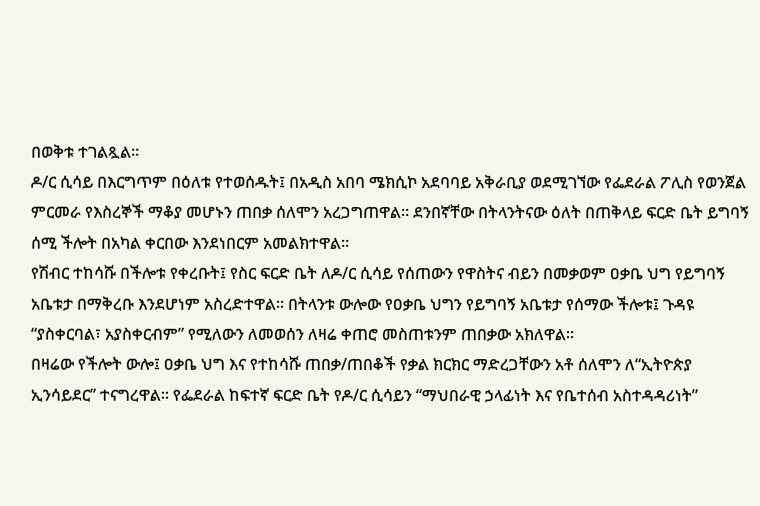በወቅቱ ተገልጿል።
ዶ/ር ሲሳይ በእርግጥም በዕለቱ የተወሰዱት፤ በአዲስ አበባ ሜክሲኮ አደባባይ አቅራቢያ ወደሚገኘው የፌደራል ፖሊስ የወንጀል ምርመራ የእስረኞች ማቆያ መሆኑን ጠበቃ ሰለሞን አረጋግጠዋል። ደንበኛቸው በትላንትናው ዕለት በጠቅላይ ፍርድ ቤት ይግባኝ ሰሚ ችሎት በአካል ቀርበው እንደነበርም አመልክተዋል።
የሽብር ተከሳሹ በችሎቱ የቀረቡት፤ የስር ፍርድ ቤት ለዶ/ር ሲሳይ የሰጠውን የዋስትና ብይን በመቃወም ዐቃቤ ህግ የይግባኝ አቤቱታ በማቅረቡ እንደሆነም አስረድተዋል። በትላንቱ ውሎው የዐቃቤ ህግን የይግባኝ አቤቱታ የሰማው ችሎቱ፤ ጉዳዩ “ያስቀርባል፣ አያስቀርብም” የሚለውን ለመወሰን ለዛሬ ቀጠሮ መስጠቱንም ጠበቃው አክለዋል።
በዛሬው የችሎት ውሎ፤ ዐቃቤ ህግ እና የተከሳሹ ጠበቃ/ጠበቆች የቃል ክርክር ማድረጋቸውን አቶ ሰለሞን ለ“ኢትዮጵያ ኢንሳይደር” ተናግረዋል። የፌደራል ከፍተኛ ፍርድ ቤት የዶ/ር ሲሳይን “ማህበራዊ ኃላፊነት እና የቤተሰብ አስተዳዳሪነት”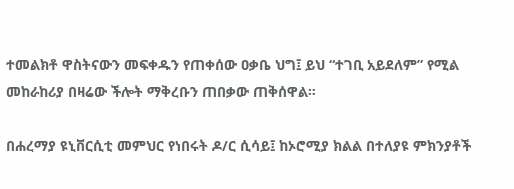ተመልክቶ ዋስትናውን መፍቀዱን የጠቀሰው ዐቃቤ ህግ፤ ይህ “ተገቢ አይደለም” የሚል መከራከሪያ በዛሬው ችሎት ማቅረቡን ጠበቃው ጠቅሰዋል።

በሐረማያ ዩኒቨርሲቲ መምህር የነበሩት ዶ/ር ሲሳይ፤ ከኦሮሚያ ክልል በተለያዩ ምክንያቶች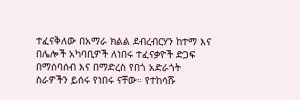ተፈናቅለው በአማራ ክልል ደብረብርሃን ከተማ እና በሌሎች አካባቢዎች ለነበሩ ተፈናቃዮች ድጋፍ በማሰባሰብ እና በማድረስ የበጎ አድራጎት ስራዎችን ይሰሩ የነበሩ ናቸው። የተከሳሹ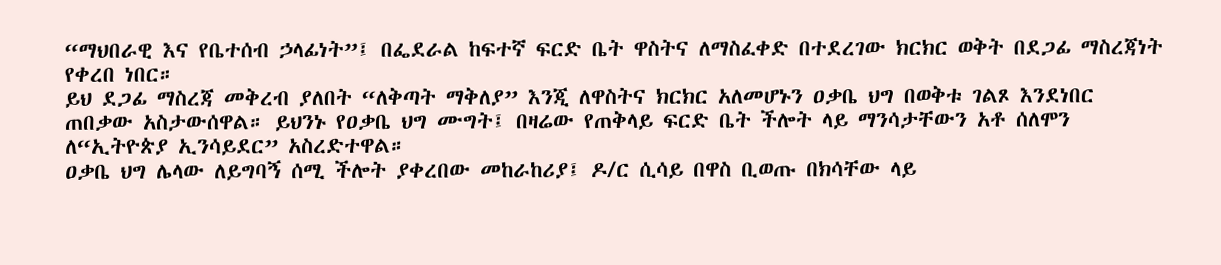“ማህበራዊ እና የቤተሰብ ኃላፊነት”፤ በፌደራል ከፍተኛ ፍርድ ቤት ዋስትና ለማስፈቀድ በተደረገው ክርክር ወቅት በደጋፊ ማስረጃነት የቀረበ ነበር።
ይህ ደጋፊ ማስረጃ መቅረብ ያለበት “ለቅጣት ማቅለያ” እንጂ ለዋስትና ክርክር አለመሆኑን ዐቃቤ ህግ በወቅቱ ገልጾ እንደነበር ጠበቃው አስታውሰዋል። ይህንኑ የዐቃቤ ህግ ሙግት፤ በዛሬው የጠቅላይ ፍርድ ቤት ችሎት ላይ ማንሳታቸውን አቶ ሰለሞን ለ“ኢትዮጵያ ኢንሳይደር” አስረድተዋል።
ዐቃቤ ህግ ሌላው ለይግባኝ ሰሚ ችሎት ያቀረበው መከራከሪያ፤ ዶ/ር ሲሳይ በዋስ ቢወጡ በክሳቸው ላይ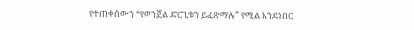የተጠቀሰውን “የወንጀል ድርጊቱን ይፈጽማሉ” የሚል እንደነበር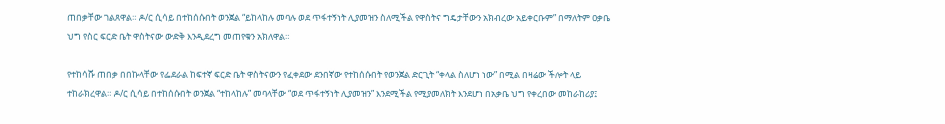ጠበቃቸው ገልጸዋል። ዶ/ር ሲሳይ በተከሰሱበት ወንጀል “ይከላከሉ መባሉ ወደ ጥፋተኝነት ሊያመዝን ስለሚችል የዋስትና ግዴታቸውን አክብረው አይቀርቡም” በማለትም ዐቃቤ ህግ የስር ፍርድ ቤት ዋስትናው ውድቅ እንዲደረግ መጠየቁን አክለዋል።

የተከሳሹ ጠበቃ በበኩላቸው የፌደራል ከፍተኛ ፍርድ ቤት ዋስትናውን የፈቀደው ደንበኛው የተከሰሱበት የወንጀል ድርጊት “ቀላል ስለሆነ ነው” በሚል በዛሬው ችሎት ላይ ተከራክረዋል። ዶ/ር ሲሳይ በተከሰሱበት ወንጀል “ተከላከሉ” መባላቸው “ወደ ጥፋተኝነት ሊያመዝን” እንደሚችል የሚያመለክት እንደሆነ በአቃቤ ህግ የቀረበው መከራከሪያ፤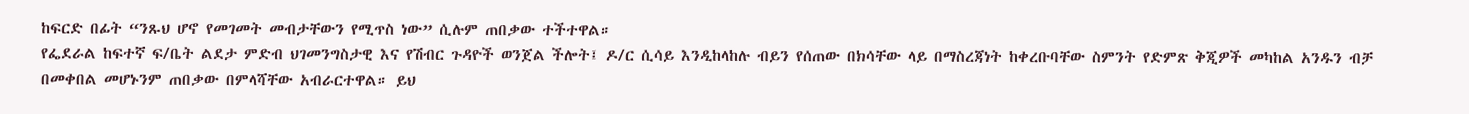ከፍርድ በፊት “ንጹህ ሆኖ የመገመት መብታቸውን የሚጥስ ነው” ሲሉም ጠበቃው ተችተዋል።
የፌደራል ከፍተኛ ፍ/ቤት ልደታ ምድብ ህገመንግስታዊ እና የሽብር ጉዳዮች ወንጀል ችሎት፤ ዶ/ር ሲሳይ እንዲከላከሉ ብይን የሰጠው በክሳቸው ላይ በማስረጃነት ከቀረቡባቸው ስምንት የድምጽ ቅጂዎች መካከል አንዱን ብቻ በመቀበል መሆኑንም ጠበቃው በምላሻቸው አብራርተዋል። ይህ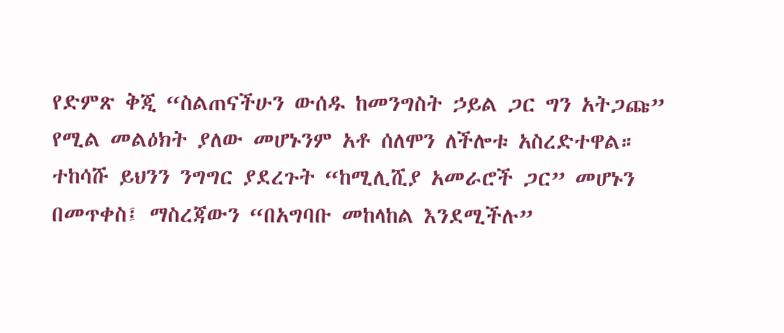የድምጽ ቅጂ “ስልጠናችሁን ውሰዱ ከመንግስት ኃይል ጋር ግን አትጋጩ” የሚል መልዕክት ያለው መሆኑንም አቶ ሰለሞን ለችሎቱ አስረድተዋል።
ተከሳሹ ይህንን ንግግር ያደረጉት “ከሚሊሺያ አመራሮች ጋር” መሆኑን በመጥቀስ፤ ማስረጃውን “በአግባቡ መከላከል እንደሚችሉ”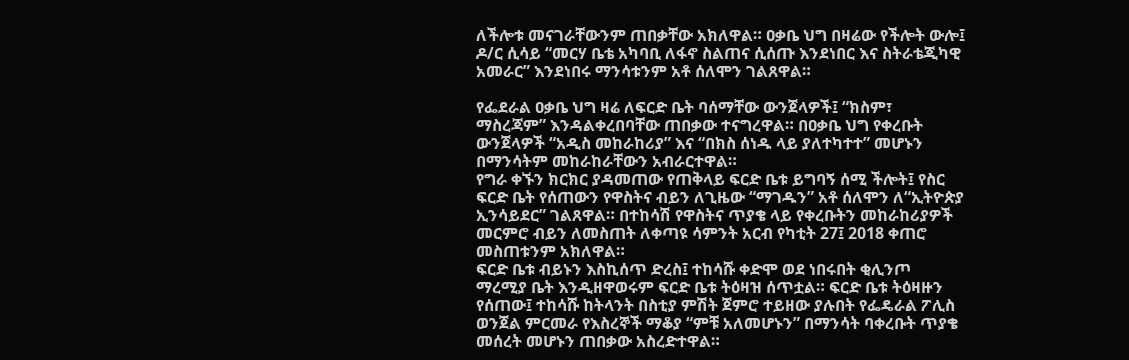ለችሎቱ መናገራቸውንም ጠበቃቸው አክለዋል። ዐቃቤ ህግ በዛሬው የችሎት ውሎ፤ ዶ/ር ሲሳይ “መርሃ ቤቴ አካባቢ ለፋኖ ስልጠና ሲሰጡ እንደነበር እና ስትራቴጂካዊ አመራር” እንደነበሩ ማንሳቱንም አቶ ሰለሞን ገልጸዋል።

የፌደራል ዐቃቤ ህግ ዛሬ ለፍርድ ቤት ባሰማቸው ውንጀላዎች፤ “ክስም፣ ማስረጃም” እንዳልቀረበባቸው ጠበቃው ተናግረዋል። በዐቃቤ ህግ የቀረቡት ውንጀላዎች “አዲስ መከራከሪያ” እና “በክስ ሰነዱ ላይ ያለተካተተ” መሆኑን በማንሳትም መከራከራቸውን አብራርተዋል።
የግራ ቀኙን ክርክር ያዳመጠው የጠቅላይ ፍርድ ቤቱ ይግባኝ ሰሚ ችሎት፤ የስር ፍርድ ቤት የሰጠውን የዋስትና ብይን ለጊዜው “ማገዱን” አቶ ሰለሞን ለ“ኢትዮጵያ ኢንሳይደር” ገልጸዋል። በተከሳሽ የዋስትና ጥያቄ ላይ የቀረቡትን መከራከሪያዎች መርምሮ ብይን ለመስጠት ለቀጣዩ ሳምንት አርብ የካቲት 27፤ 2018 ቀጠሮ መስጠቱንም አክለዋል።
ፍርድ ቤቱ ብይኑን እስኪሰጥ ድረስ፤ ተከሳሹ ቀድሞ ወደ ነበሩበት ቂሊንጦ ማረሚያ ቤት እንዲዘዋወሩም ፍርድ ቤቱ ትዕዛዝ ሰጥቷል። ፍርድ ቤቱ ትዕዛዙን የሰጠው፤ ተከሳሹ ከትላንት በስቲያ ምሽት ጀምሮ ተይዘው ያሉበት የፌዴራል ፖሊስ ወንጀል ምርመራ የእስረኞች ማቆያ “ምቹ አለመሆኑን” በማንሳት ባቀረቡት ጥያቄ መሰረት መሆኑን ጠበቃው አስረድተዋል።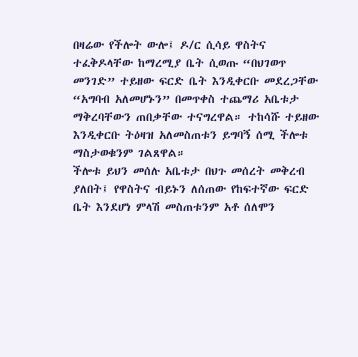በዛሬው የችሎት ውሎ፤ ዶ/ር ሲሳይ ዋስትና ተፈቅዶላቸው ከማረሚያ ቤት ሲወጡ “በህገወጥ መንገድ” ተይዘው ፍርድ ቤት እንዲቀርቡ መደረጋቸው “አግባብ አለመሆኑን” በመጥቀስ ተጨማሪ አቤቱታ ማቅረባቸውን ጠበቃቸው ተናግረዋል። ተከሳሹ ተይዘው እንዲቀርቡ ትዕዛዝ አለመስጠቱን ይግባኝ ሰሚ ችሎቱ ማስታወቁንም ገልጸዋል።
ችሎቱ ይህን መሰሉ አቤቱታ በህጉ መሰረት መቅረብ ያለበት፤ የዋስትና ብይኑን ለሰጠው የከፍተኛው ፍርድ ቤት እንደሆነ ምላሽ መስጠቱንም አቶ ሰለሞን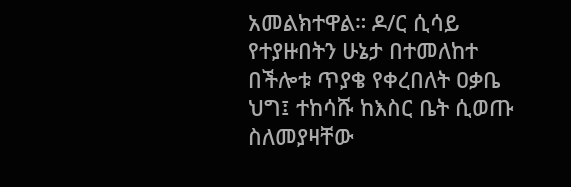አመልክተዋል። ዶ/ር ሲሳይ የተያዙበትን ሁኔታ በተመለከተ በችሎቱ ጥያቄ የቀረበለት ዐቃቤ ህግ፤ ተከሳሹ ከእስር ቤት ሲወጡ ስለመያዛቸው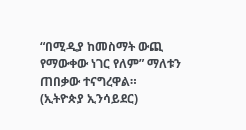“በሚዲያ ከመስማት ውጪ የማውቀው ነገር የለም” ማለቱን ጠበቃው ተናግረዋል። (ኢትዮጵያ ኢንሳይደር)